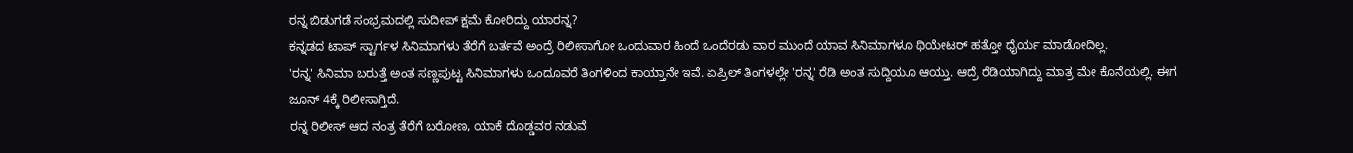ರನ್ನ ಬಿಡುಗಡೆ ಸಂಭ್ರಮದಲ್ಲಿ ಸುದೀಪ್ ಕ್ಷಮೆ ಕೋರಿದ್ದು ಯಾರನ್ನ?
ಕನ್ನಡದ ಟಾಪ್ ಸ್ಟಾರ್ಗಳ ಸಿನಿಮಾಗಳು ತೆರೆಗೆ ಬರ್ತವೆ ಅಂದ್ರೆ ರಿಲೀಸಾಗೋ ಒಂದುವಾರ ಹಿಂದೆ ಒಂದೆರಡು ವಾರ ಮುಂದೆ ಯಾವ ಸಿನಿಮಾಗಳೂ ಥಿಯೇಟರ್ ಹತ್ತೋ ಧೈರ್ಯ ಮಾಡೋದಿಲ್ಲ.
'ರನ್ನ' ಸಿನಿಮಾ ಬರುತ್ತೆ ಅಂತ ಸಣ್ಣಪುಟ್ಟ ಸಿನಿಮಾಗಳು ಒಂದೂವರೆ ತಿಂಗಳಿಂದ ಕಾಯ್ತಾನೇ ಇವೆ. ಏಪ್ರಿಲ್ ತಿಂಗಳಲ್ಲೇ 'ರನ್ನ' ರೆಡಿ ಅಂತ ಸುದ್ದಿಯೂ ಆಯ್ತು. ಆದ್ರೆ ರೆಡಿಯಾಗಿದ್ದು ಮಾತ್ರ ಮೇ ಕೊನೆಯಲ್ಲಿ. ಈಗ ಜೂನ್ 4ಕ್ಕೆ ರಿಲೀಸಾಗ್ತಿದೆ.
ರನ್ನ ರಿಲೀಸ್ ಆದ ನಂತ್ರ ತೆರೆಗೆ ಬರೋಣ, ಯಾಕೆ ದೊಡ್ಡವರ ನಡುವೆ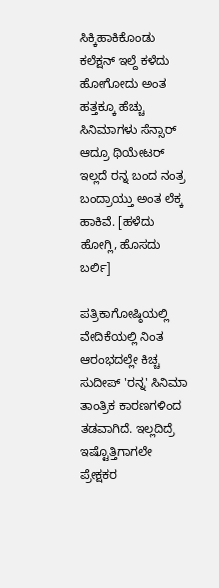ಸಿಕ್ಕಿಹಾಕಿಕೊಂಡು ಕಲೆಕ್ಷನ್ ಇಲ್ದೆ ಕಳೆದು ಹೋಗೋದು ಅಂತ ಹತ್ತಕ್ಕೂ ಹೆಚ್ಚು ಸಿನಿಮಾಗಳು ಸೆನ್ಸಾರ್ ಆದ್ರೂ ಥಿಯೇಟರ್ ಇಲ್ಲದೆ ರನ್ನ ಬಂದ ನಂತ್ರ ಬಂದ್ರಾಯ್ತು ಅಂತ ಲೆಕ್ಕ ಹಾಕಿವೆ. [ಹಳೆದು ಹೋಗ್ಲಿ, ಹೊಸದು ಬರ್ಲಿ]

ಪತ್ರಿಕಾಗೋಷ್ಠಿಯಲ್ಲಿ ವೇದಿಕೆಯಲ್ಲಿ ನಿಂತ ಆರಂಭದಲ್ಲೇ ಕಿಚ್ಚ ಸುದೀಪ್ 'ರನ್ನ' ಸಿನಿಮಾ ತಾಂತ್ರಿಕ ಕಾರಣಗಳಿಂದ ತಡವಾಗಿದೆ. ಇಲ್ಲದಿದ್ರೆ ಇಷ್ಟೊತ್ತಿಗಾಗಲೇ ಪ್ರೇಕ್ಷಕರ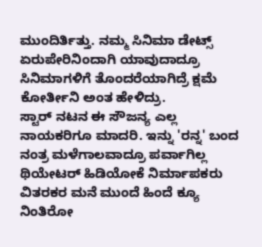ಮುಂದಿರ್ತಿತ್ತು. ನಮ್ಮ ಸಿನಿಮಾ ಡೇಟ್ಸ್ ಏರುಪೇರಿನಿಂದಾಗಿ ಯಾವುದಾದ್ರೂ ಸಿನಿಮಾಗಳಿಗೆ ತೊಂದರೆಯಾಗಿದ್ರೆ ಕ್ಷಮೆ ಕೋರ್ತೀನಿ ಅಂತ ಹೇಳಿದ್ರು.
ಸ್ಟಾರ್ ನಟನ ಈ ಸೌಜನ್ಯ ಎಲ್ಲ ನಾಯಕರಿಗೂ ಮಾದರಿ. ಇನ್ನು 'ರನ್ನ' ಬಂದ ನಂತ್ರ ಮಳೆಗಾಲವಾದ್ರೂ ಪರ್ವಾಗಿಲ್ಲ ಥಿಯೇಟರ್ ಹಿಡಿಯೋಕೆ ನಿರ್ಮಾಪಕರು ವಿತರಕರ ಮನೆ ಮುಂದೆ ಹಿಂದೆ ಕ್ಯೂ ನಿಂತಿರೋ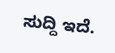ಸುದ್ದಿ ಇದೆ.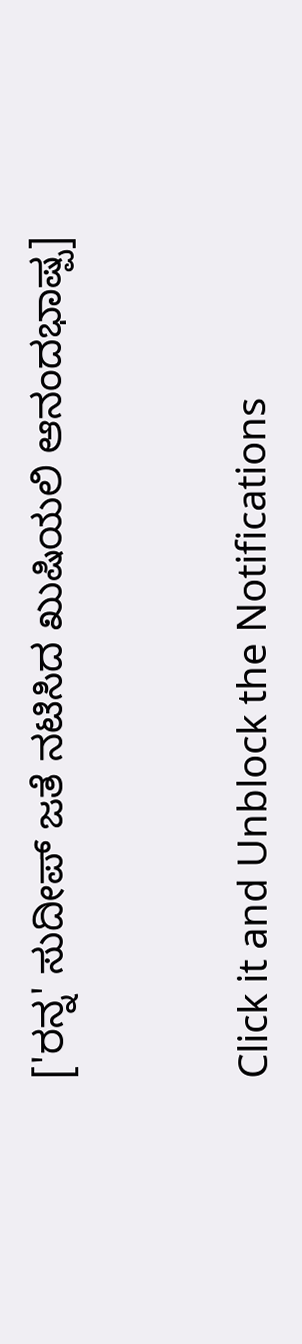['ರನ್ನ' ಸುದೀಪ್ ಜತೆ ನಟಿಸಿದ ಖುಷಿಯಲಿ ಆನಂದಭಾಷ್ಪ]


Click it and Unblock the Notifications